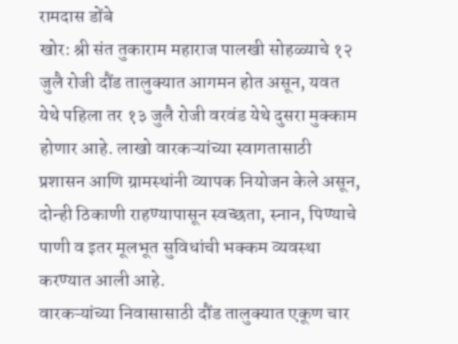रामदास डोंबे
खोर: श्री संत तुकाराम महाराज पालखी सोहळ्याचे १२ जुलै रोजी दौंड तालुक्यात आगमन होत असून, यवत येथे पहिला तर १३ जुलै रोजी वरवंड येथे दुसरा मुक्काम होणार आहे. लाखो वारकऱ्यांच्या स्वागतासाठी प्रशासन आणि ग्रामस्थांनी व्यापक नियोजन केले असून, दोन्ही ठिकाणी राहण्यापासून स्वच्छता, स्नान, पिण्याचे पाणी व इतर मूलभूत सुविधांची भक्कम व्यवस्था करण्यात आली आहे.
वारकऱ्यांच्या निवासासाठी दौंड तालुक्यात एकूण चार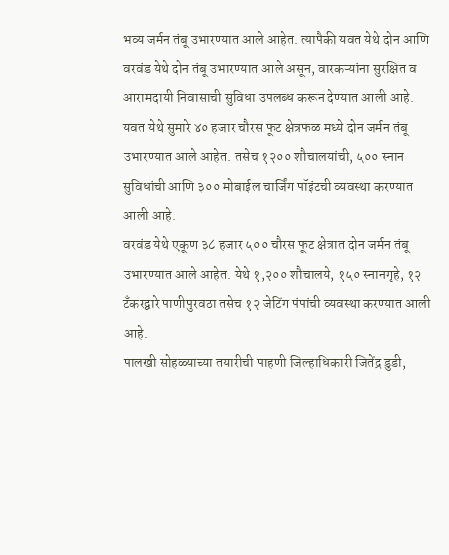भव्य जर्मन तंबू उभारण्यात आले आहेत. त्यापैकी यवत येथे दोन आणि वरवंड येथे दोन तंबू उभारण्यात आले असून, वारकऱ्यांना सुरक्षित व आरामदायी निवासाची सुविधा उपलब्ध करून देण्यात आली आहे.
यवत येथे सुमारे ४० हजार चौरस फूट क्षेत्रफळ मध्ये दोन जर्मन तंबू उभारण्यात आले आहेत. तसेच १२०० शौचालयांची, ५०० स्नान सुविधांची आणि ३०० मोबाईल चार्जिंग पॉइंटची व्यवस्था करण्यात आली आहे.
वरवंड येथे एकूण ३८ हजार ५०० चौरस फूट क्षेत्रात दोन जर्मन तंबू उभारण्यात आले आहेत. येथे १,२०० शौचालये, १५० स्नानगृहे, १२ टँकरद्वारे पाणीपुरवठा तसेच १२ जेटिंग पंपांची व्यवस्था करण्यात आली आहे.
पालखी सोहळ्याच्या तयारीची पाहणी जिल्हाधिकारी जितेंद्र डुडी,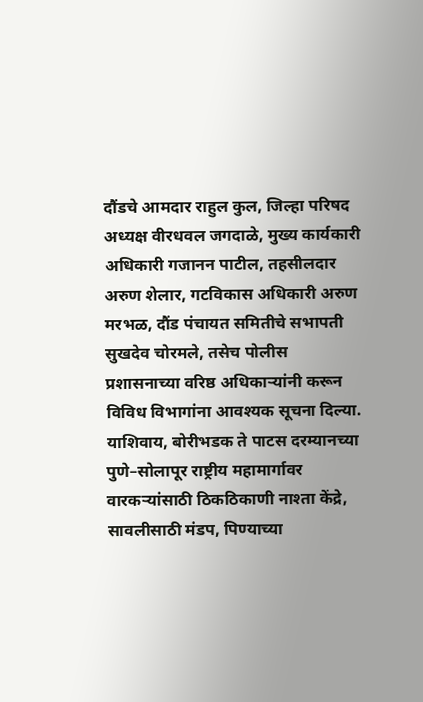दौंडचे आमदार राहुल कुल, जिल्हा परिषद अध्यक्ष वीरधवल जगदाळे, मुख्य कार्यकारी अधिकारी गजानन पाटील, तहसीलदार अरुण शेलार, गटविकास अधिकारी अरुण मरभळ, दौंड पंचायत समितीचे सभापती सुखदेव चोरमले, तसेच पोलीस प्रशासनाच्या वरिष्ठ अधिकाऱ्यांनी करून विविध विभागांना आवश्यक सूचना दिल्या.
याशिवाय, बोरीभडक ते पाटस दरम्यानच्या पुणे–सोलापूर राष्ट्रीय महामार्गावर वारकऱ्यांसाठी ठिकठिकाणी नाश्ता केंद्रे, सावलीसाठी मंडप, पिण्याच्या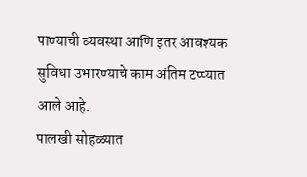पाण्याची व्यवस्था आणि इतर आवश्यक सुविधा उभारण्याचे काम अंतिम टप्प्यात आले आहे.
पालखी सोहळ्यात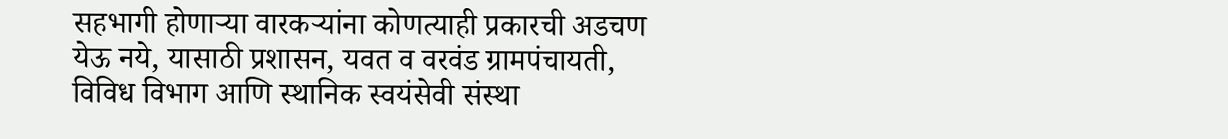सहभागी होणाऱ्या वारकऱ्यांना कोणत्याही प्रकारची अडचण येऊ नये, यासाठी प्रशासन, यवत व वरवंड ग्रामपंचायती, विविध विभाग आणि स्थानिक स्वयंसेवी संस्था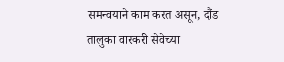समन्वयाने काम करत असून, दौंड तालुका वारकरी सेवेच्या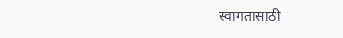स्वागतासाठी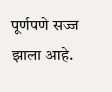पूर्णपणे सज्ज झाला आहे.